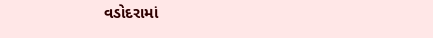વડોદરામાં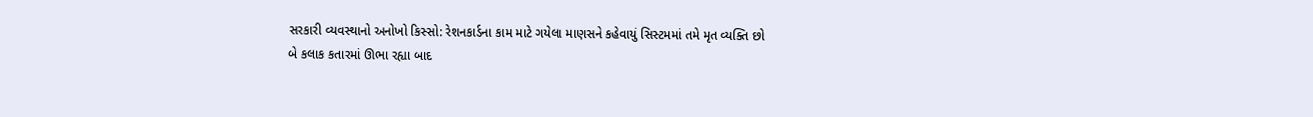સરકારી વ્યવસ્થાનો અનોખો કિસ્સો: રેશનકાર્ડના કામ માટે ગયેલા માણસને કહેવાયું સિસ્ટમમાં તમે મૃત વ્યક્તિ છો
બે કલાક કતારમાં ઊભા રહ્યા બાદ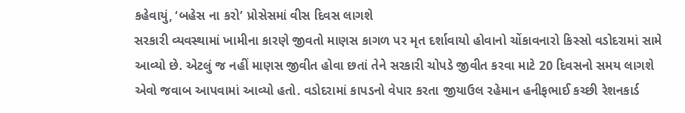કહેવાયું, ‘બહેસ ના કરો’ પ્રોસેસમાં વીસ દિવસ લાગશે
સરકારી વ્યવસ્થામાં ખામીના કારણે જીવતો માણસ કાગળ પર મૃત દર્શાવાયો હોવાનો ચોંકાવનારો કિસ્સો વડોદરામાં સામે આવ્યો છે. એટલું જ નહીં માણસ જીવીત હોવા છતાં તેને સરકારી ચોપડે જીવીત કરવા માટે 20 દિવસનો સમય લાગશે એવો જવાબ આપવામાં આવ્યો હતો. વડોદરામાં કાપડનો વેપાર કરતા જીયાઉલ રહેમાન હનીફભાઈ કચ્છી રેશનકાર્ડ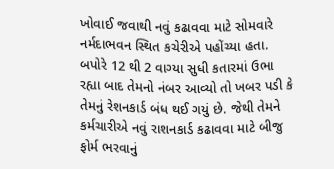ખોવાઈ જવાથી નવું કઢાવવા માટે સોમવારે નર્મદાભવન સ્થિત કચેરીએ પહોંચ્યા હતા. બપોરે 12 થી 2 વાગ્યા સુધી કતારમાં ઉભા રહ્યા બાદ તેમનો નંબર આવ્યો તો ખબર પડી કે તેમનું રેશનકાર્ડ બંધ થઈ ગયું છે. જેથી તેમને કર્મચારીએ નવું રાશનકાર્ડ કઢાવવા માટે બીજુ ફોર્મ ભરવાનું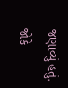જણાવ્યું હતું.
જોકે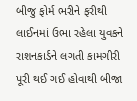બીજુ ફોર્મ ભરીને ફરીથી લાઈનમાં ઉભા રહેલા યુવકને રાશનકાર્ડને લગતી કામગીરી પૂરી થઈ ગઈ હોવાથી બીજા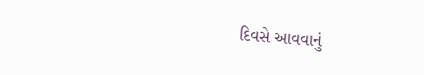દિવસે આવવાનું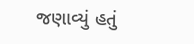જણાવ્યું હતું